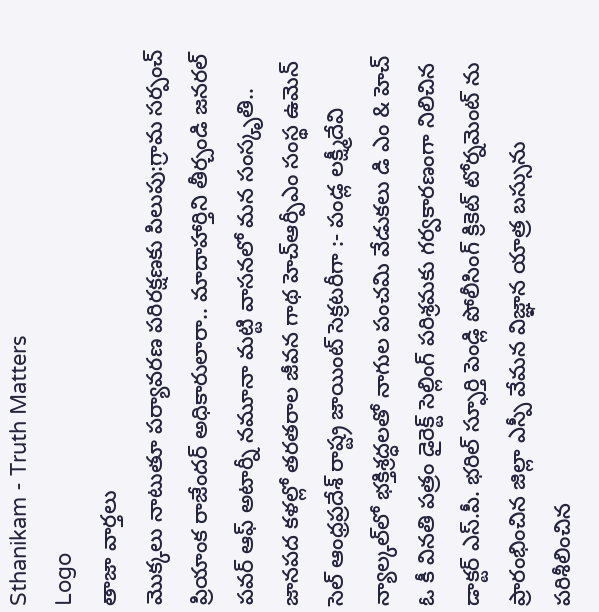Sthanikam - Truth Matters
Logo
తాజా వార్తలు
మొక్కలు నాటుతూ పర్యావరణ పరిరక్షణకు పిలుపు:గ్రామ సర్పంచ్ ప్రియాంక రాజేందర్ అధికారులారా.. మాదాహార్తిని తీర్చండి జనరల్ పవర్ ఆఫ్ అటార్నీ నమూనా మట్టి వాసనలో మన సంస్కృతి.. జానపద కళల్లో తరతరాల జీవన గాథ హెచ్ఆర్పీఎం సంస్థ ఉమెన్ సెల్ ఆంధ్రప్రదేశ్ రాష్ట్ర జాయింట్ సెక్రటరీగా :- పండ్ల లక్ష్మీదేవి న్యాల్కల్‌లో భక్తిశ్రద్ధలతో నాగుల పంచమి వేడుకలు డి ఎం & హెచ్ ఓ కీ వినతి పత్రం డైరెక్ట్ సెల్లింగ్ పరిశ్రమకు గర్వకారణంగా నిలిచిన డాక్టర్ ఎస్.పీ. భరిల్ స్ఫూర్తి పెండ్లి పోలీసింగ్ క్రికెట్ టోర్నమెంట్ ను ప్రారంభించిన జిల్లా ఎస్పీ వేమన విజ్ఞాన యాత్ర బస్సును పరిశీలించిన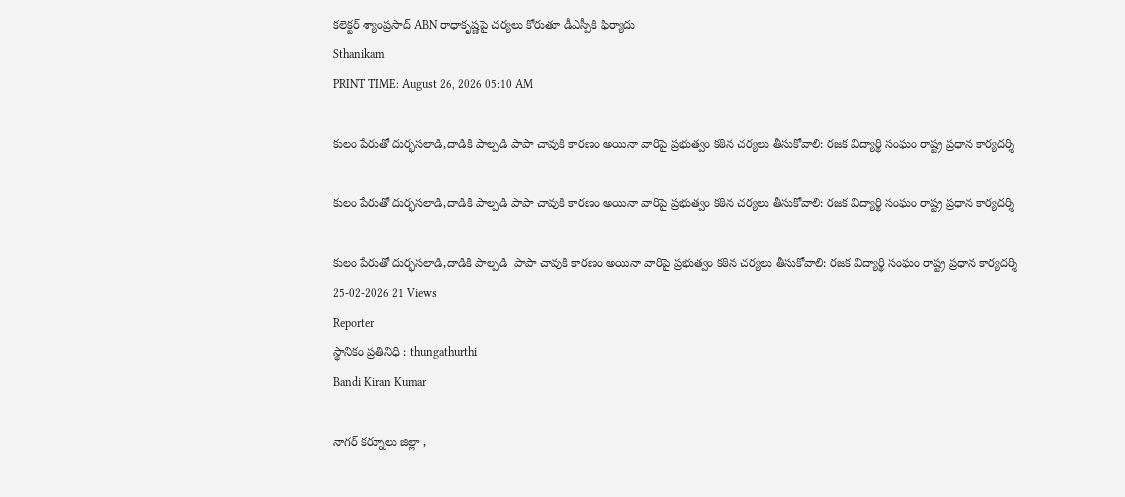కలెక్టర్ శ్యాంప్రసాద్ ABN రాధాకృష్ణపై చర్యలు కోరుతూ డీఎస్పీకి ఫిర్యాదు
Sthanikam
PRINT TIME: August 26, 2026 05:10 AM

కులం పేరుతో దుర్భసలాడి,దాడికి పాల్పడి పాపా చావుకి కారణం అయినా వారిపై ప్రభుత్వం కఠిన చర్యలు తీసుకోవాలి: రజక విద్యార్థి సంఘం రాష్ట్ర ప్రధాన కార్యదర్శి

కులం పేరుతో దుర్భసలాడి,దాడికి పాల్పడి పాపా చావుకి కారణం అయినా వారిపై ప్రభుత్వం కఠిన చర్యలు తీసుకోవాలి: రజక విద్యార్థి సంఘం రాష్ట్ర ప్రధాన కార్యదర్శి

కులం పేరుతో దుర్భసలాడి,దాడికి పాల్పడి  పాపా చావుకి కారణం అయినా వారిపై ప్రభుత్వం కఠిన చర్యలు తీసుకోవాలి: రజక విద్యార్థి సంఘం రాష్ట్ర ప్రధాన కార్యదర్శి
25-02-2026 21 Views
Reporter
స్థానికం ప్రతినిధి : thungathurthi
Bandi Kiran Kumar

నాగర్ కర్నూలు జిల్లా ,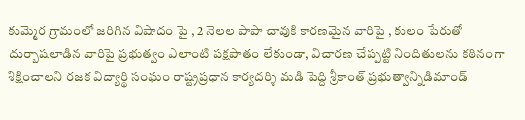కుమ్మెర గ్రామంలో జరిగిన విషాదం పై , 2 నెలల పాపా చావుకి కారణమైన వారిపై , కులం పేరుతో దుర్బాషలాడిన వారిపై ప్రభుత్వం ఎలాంటి పక్షపాతం లేకుండా, విచారణ చేప్పట్టి నిందితులను కఠినంగా శిక్షించాలని రజక విద్యార్థి సంఘం రాష్ట్రప్రధాన కార్యదర్శి మడి పెద్ది శ్రీకాంత్ ప్రభుత్వాన్నిడిమాండ్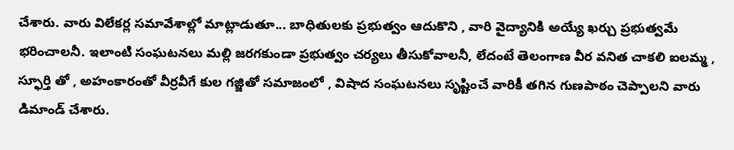చేశారు. వారు విలేకర్ల సమావేశాల్లో మాట్లాడుతూ... బాధితులకు ప్రభుత్వం ఆదుకొని , వారి వైద్యానికి అయ్యే ఖర్చు ప్రభుత్వమే భరించాలనీ. ఇలాంటి సంఘటనలు మల్లి జరగకుండా ప్రభుత్వం చర్యలు తీసుకోవాలనీ, లేదంటే తెలంగాణ వీర వనిత చాకలి ఐలమ్మ , స్ఫూర్తి తో , అహంకారంతో వీర్రవీగే కుల గజ్జితో సమాజంలో , విషాద సంఘటనలు సృష్టించే వారికీ తగిన గుణపాఠం చెప్పాలని వారు డిమాండ్ చేశారు.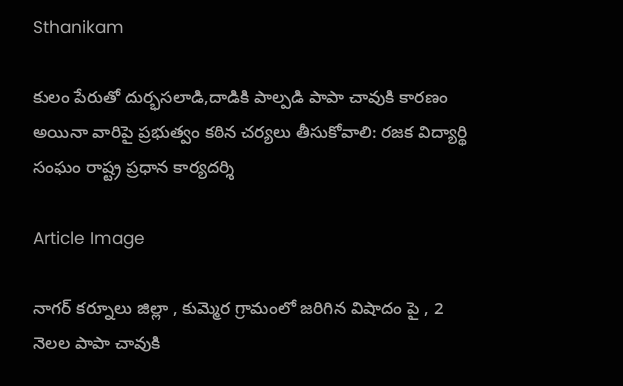Sthanikam

కులం పేరుతో దుర్భసలాడి,దాడికి పాల్పడి పాపా చావుకి కారణం అయినా వారిపై ప్రభుత్వం కఠిన చర్యలు తీసుకోవాలి: రజక విద్యార్థి సంఘం రాష్ట్ర ప్రధాన కార్యదర్శి

Article Image

నాగర్ కర్నూలు జిల్లా , కుమ్మెర గ్రామంలో జరిగిన విషాదం పై , 2 నెలల పాపా చావుకి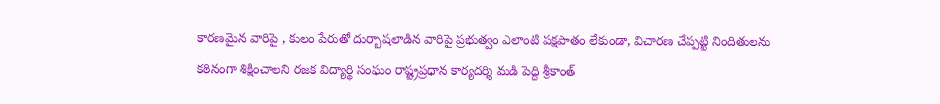కారణమైన వారిపై , కులం పేరుతో దుర్బాషలాడిన వారిపై ప్రభుత్వం ఎలాంటి పక్షపాతం లేకుండా, విచారణ చేప్పట్టి నిందితులను కఠినంగా శిక్షించాలని రజక విద్యార్థి సంఘం రాష్ట్రప్రధాన కార్యదర్శి మడి పెద్ది శ్రీకాంత్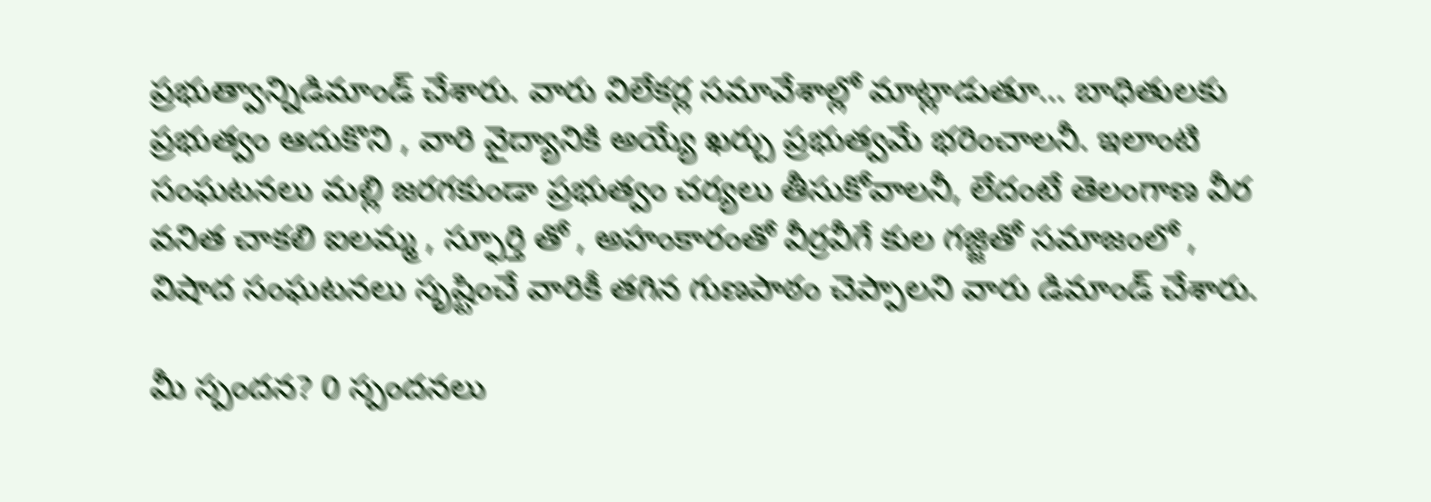ప్రభుత్వాన్నిడిమాండ్ చేశారు. వారు విలేకర్ల సమావేశాల్లో మాట్లాడుతూ... బాధితులకు ప్రభుత్వం ఆదుకొని , వారి వైద్యానికి అయ్యే ఖర్చు ప్రభుత్వమే భరించాలనీ. ఇలాంటి సంఘటనలు మల్లి జరగకుండా ప్రభుత్వం చర్యలు తీసుకోవాలనీ, లేదంటే తెలంగాణ వీర వనిత చాకలి ఐలమ్మ , స్ఫూర్తి తో , అహంకారంతో వీర్రవీగే కుల గజ్జితో సమాజంలో , విషాద సంఘటనలు సృష్టించే వారికీ తగిన గుణపాఠం చెప్పాలని వారు డిమాండ్ చేశారు.

మీ స్పందన? 0 స్పందనలు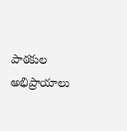పాఠకుల అభిప్రాయాలు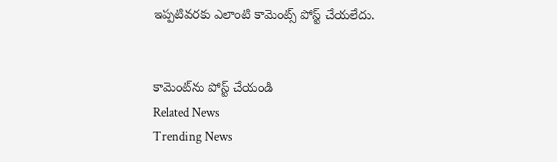ఇప్పటివరకు ఎలాంటి కామెంట్స్ పోస్ట్ చేయలేదు.


కామెంట్‌ను పోస్ట్ చేయండి
Related News
Trending News